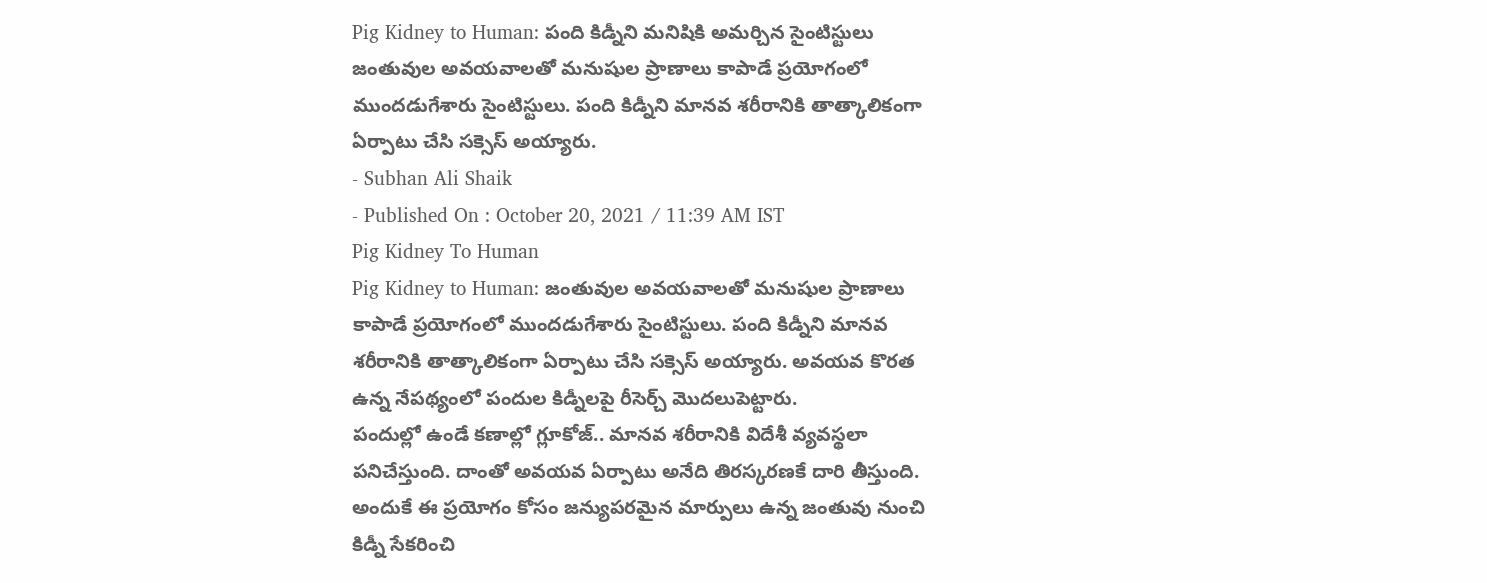Pig Kidney to Human: పంది కిడ్నీని మనిషికి అమర్చిన సైంటిస్టులు
జంతువుల అవయవాలతో మనుషుల ప్రాణాలు కాపాడే ప్రయోగంలో ముందడుగేశారు సైంటిస్టులు. పంది కిడ్నీని మానవ శరీరానికి తాత్కాలికంగా ఏర్పాటు చేసి సక్సెస్ అయ్యారు.
- Subhan Ali Shaik
- Published On : October 20, 2021 / 11:39 AM IST
Pig Kidney To Human
Pig Kidney to Human: జంతువుల అవయవాలతో మనుషుల ప్రాణాలు కాపాడే ప్రయోగంలో ముందడుగేశారు సైంటిస్టులు. పంది కిడ్నీని మానవ శరీరానికి తాత్కాలికంగా ఏర్పాటు చేసి సక్సెస్ అయ్యారు. అవయవ కొరత ఉన్న నేపథ్యంలో పందుల కిడ్నీలపై రీసెర్చ్ మొదలుపెట్టారు.
పందుల్లో ఉండే కణాల్లో గ్లూకోజ్.. మానవ శరీరానికి విదేశీ వ్యవస్థలా పనిచేస్తుంది. దాంతో అవయవ ఏర్పాటు అనేది తిరస్కరణకే దారి తీస్తుంది. అందుకే ఈ ప్రయోగం కోసం జన్యుపరమైన మార్పులు ఉన్న జంతువు నుంచి కిడ్నీ సేకరించి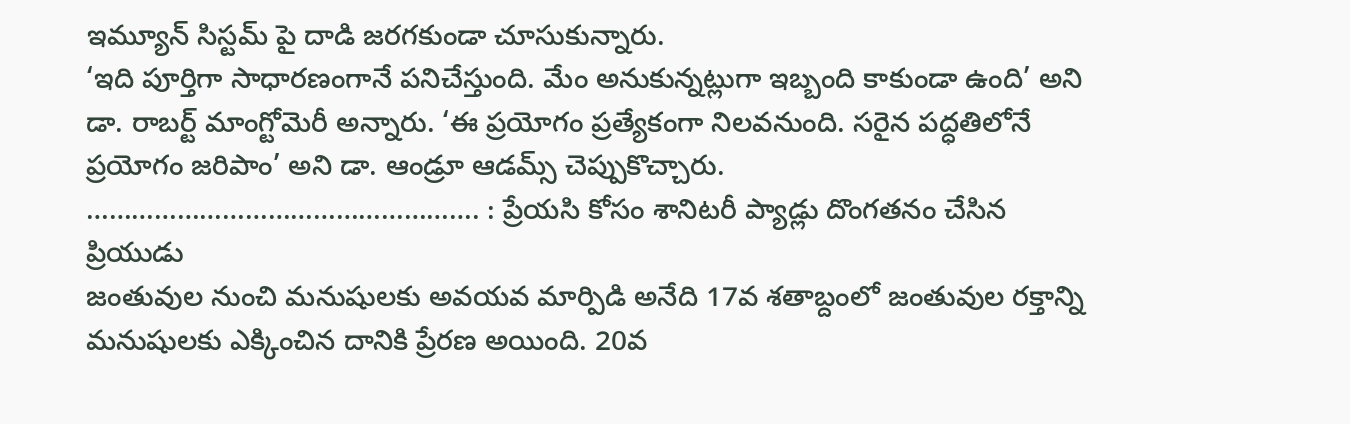ఇమ్యూన్ సిస్టమ్ పై దాడి జరగకుండా చూసుకున్నారు.
‘ఇది పూర్తిగా సాధారణంగానే పనిచేస్తుంది. మేం అనుకున్నట్లుగా ఇబ్బంది కాకుండా ఉంది’ అని డా. రాబర్ట్ మాంగ్టోమెరీ అన్నారు. ‘ఈ ప్రయోగం ప్రత్యేకంగా నిలవనుంది. సరైన పద్ధతిలోనే ప్రయోగం జరిపాం’ అని డా. ఆండ్రూ ఆడమ్స్ చెప్పుకొచ్చారు.
……………………………………………. : ప్రేయసి కోసం శానిటరీ ప్యాడ్లు దొంగతనం చేసిన ప్రియుడు
జంతువుల నుంచి మనుషులకు అవయవ మార్పిడి అనేది 17వ శతాబ్దంలో జంతువుల రక్తాన్ని మనుషులకు ఎక్కించిన దానికి ప్రేరణ అయింది. 20వ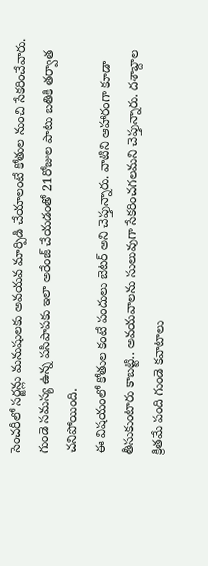సెంచరీలో సర్జన్లు మనుషులకు అవయవ మార్పిడి చేయాలంటే కోతుల నుంచి సేకరించేవారు. గుండె సమస్య ఉన్న పసిపాపకు ఇలా అరేంజ్ చేయడంతో 21రోజుల పాటు బతికి తర్వాత చనిపోయింది.
ఈ విషయంలో కోతుల కంటే పందులు బెటర్ అని చెప్తున్నారు. వాటిని ఆహారంగా కూడా తీసుకుంటారు కాబట్టి.. అవయవాలను సులువుగా సేకరించగలమని చెప్తున్నారు. దశాబ్దాల క్రితమే పంది గుండె కవాటాలు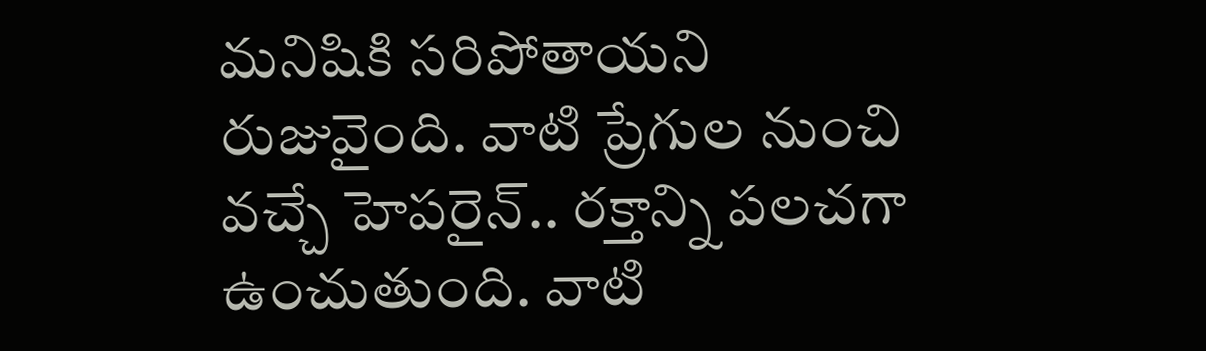మనిషికి సరిపోతాయని రుజువైంది. వాటి ప్రేగుల నుంచి వచ్చే హెపరైన్.. రక్తాన్ని పలచగా ఉంచుతుంది. వాటి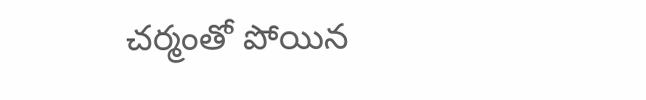చర్మంతో పోయిన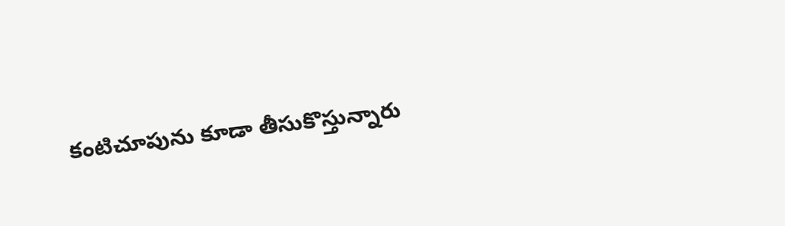కంటిచూపును కూడా తీసుకొస్తున్నారు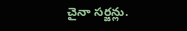చైనా సర్జన్లు.